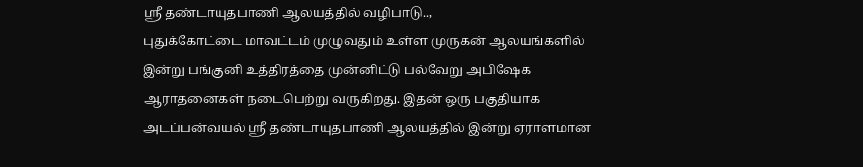ஸ்ரீ தண்டாயுதபாணி ஆலயத்தில் வழிபாடு..,
புதுக்கோட்டை மாவட்டம் முழுவதும் உள்ள முருகன் ஆலயங்களில் இன்று பங்குனி உத்திரத்தை முன்னிட்டு பல்வேறு அபிஷேக ஆராதனைகள் நடைபெற்று வருகிறது. இதன் ஒரு பகுதியாக அடப்பன்வயல் ஸ்ரீ தண்டாயுதபாணி ஆலயத்தில் இன்று ஏராளமான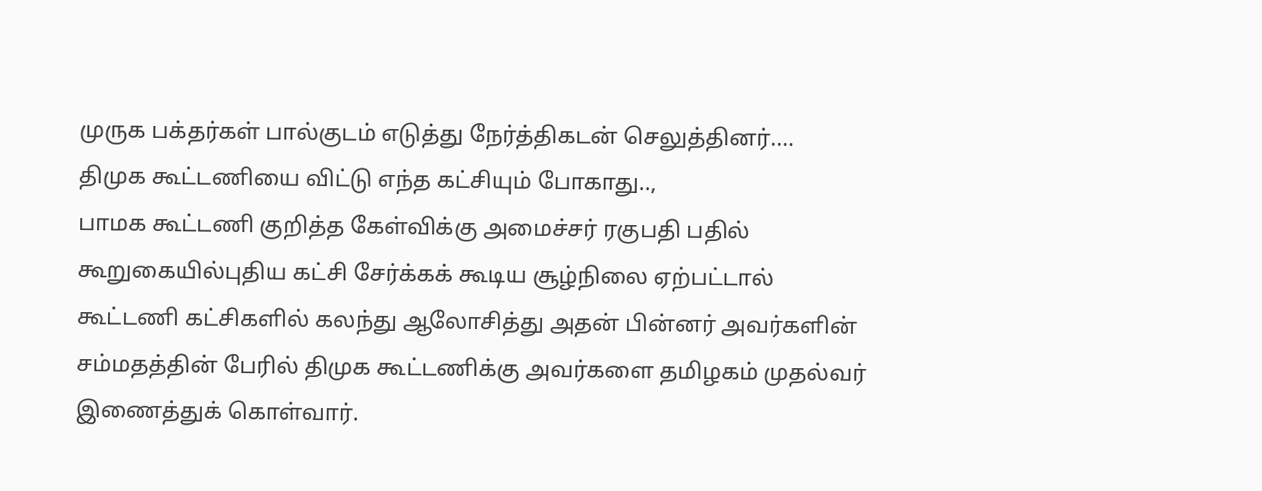முருக பக்தர்கள் பால்குடம் எடுத்து நேர்த்திகடன் செலுத்தினர்.…
திமுக கூட்டணியை விட்டு எந்த கட்சியும் போகாது..,
பாமக கூட்டணி குறித்த கேள்விக்கு அமைச்சர் ரகுபதி பதில் கூறுகையில்புதிய கட்சி சேர்க்கக் கூடிய சூழ்நிலை ஏற்பட்டால் கூட்டணி கட்சிகளில் கலந்து ஆலோசித்து அதன் பின்னர் அவர்களின் சம்மதத்தின் பேரில் திமுக கூட்டணிக்கு அவர்களை தமிழகம் முதல்வர் இணைத்துக் கொள்வார்.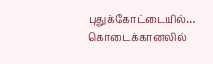புதுக்கோட்டையில்…
கொடைக்கானலில்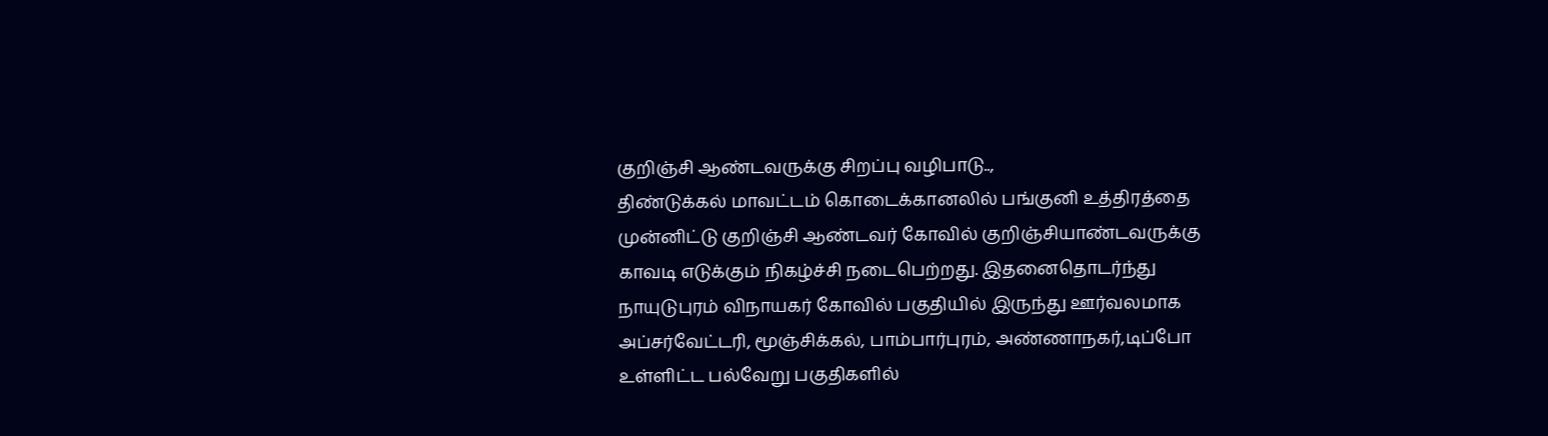குறிஞ்சி ஆண்டவருக்கு சிறப்பு வழிபாடு..,
திண்டுக்கல் மாவட்டம் கொடைக்கானலில் பங்குனி உத்திரத்தை முன்னிட்டு குறிஞ்சி ஆண்டவர் கோவில் குறிஞ்சியாண்டவருக்கு காவடி எடுக்கும் நிகழ்ச்சி நடைபெற்றது. இதனைதொடர்ந்து நாயுடுபுரம் விநாயகர் கோவில் பகுதியில் இருந்து ஊர்வலமாக அப்சர்வேட்டரி, மூஞ்சிக்கல், பாம்பார்புரம், அண்ணாநகர்,டிப்போ உள்ளிட்ட பல்வேறு பகுதிகளில்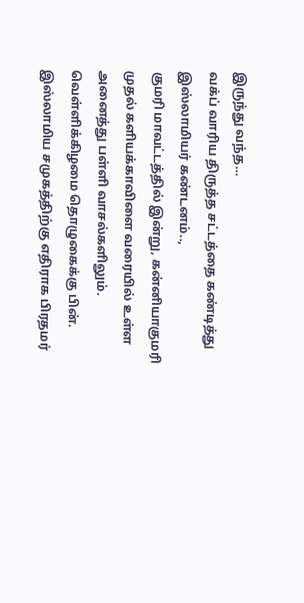இருந்து வந்த…
வக்ப் வாரிய திருத்த சட்டத்தை கண்டித்து இஸ்லாமியர் கண்டனம்..,
குமரி மாவட்டத்தில் இன்று, கன்னியாகுமரி முதல் களியக்காவிளை வரையில் உள்ள அனைத்து பள்ளி வாசல்களிலும். வெள்ளிக்கிழமை தொழுகைக்கு பின். இஸ்லாமிய சமுகத்திற்கு எதிராக பிரதமர்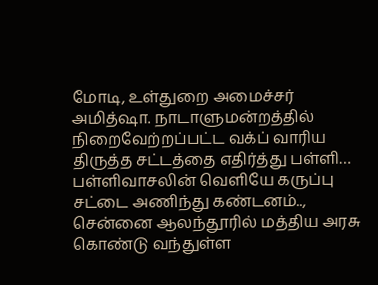மோடி, உள்துறை அமைச்சர் அமித்ஷா. நாடாளுமன்றத்தில் நிறைவேற்றப்பட்ட வக்ப் வாரிய திருத்த சட்டத்தை எதிர்த்து பள்ளி…
பள்ளிவாசலின் வெளியே கருப்பு சட்டை அணிந்து கண்டனம்..,
சென்னை ஆலந்தூரில் மத்திய அரசு கொண்டு வந்துள்ள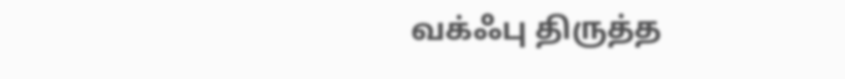வக்ஃபு திருத்த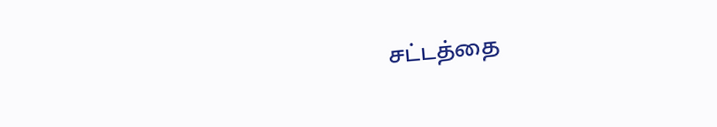சட்டத்தை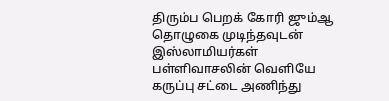திரும்ப பெறக் கோரி ஜும்ஆ தொழுகை முடிந்தவுடன் இஸ்லாமியர்கள் பள்ளிவாசலின் வெளியே கருப்பு சட்டை அணிந்து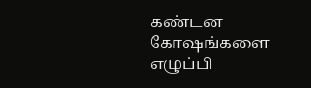கண்டன கோஷங்களை எழுப்பி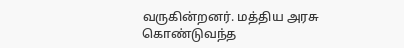வருகின்றனர். மத்திய அரசு கொண்டுவந்த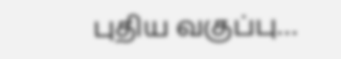புதிய வகுப்பு…